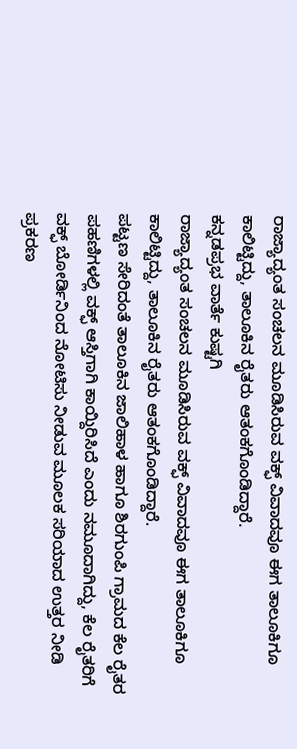ರಾಜ್ಯಾದ್ಯಂತ ಸಂಚಲನ ಮೂಡಿಸಿರುವ ವಕ್ಫ್ ವಿವಾದವೂ ಈಗ ತಾಲೂಕಿಗೂ ಕಾಲಿಟ್ಟಿದ್ದು, ತಾಲೂಕಿನ ರೈತರು ಆತಂಕಗೊಂಡಿದ್ದಾರೆ.
ಕನ್ನಡಪ್ರಭ ವಾರ್ತೆ ಕುಷ್ಟಗಿ
ರಾಜ್ಯಾದ್ಯಂತ ಸಂಚಲನ ಮೂಡಿಸಿರುವ ವಕ್ಫ್ ವಿವಾದವೂ ಈಗ ತಾಲೂಕಿಗೂ ಕಾಲಿಟ್ಟಿದ್ದು, ತಾಲೂಕಿನ ರೈತರು ಆತಂಕಗೊಂಡಿದ್ದಾರೆ.
ಪಟ್ಟಣ ಸೇರಿದಂತೆ ತಾಲೂಕಿನ ಜಾಲಿಹಾಳ ಹಾಗೂ ಶಿರಗುಂಪಿ ಗ್ರಾಮದ ಕೆಲ ರೈತರ ಪಹಣಿಗಳಲ್ಲಿ ವಕ್ಫ್ ಆಸ್ತಿಗಾಗಿ ಕಾಯ್ದಿರಿಸಿದೆ ಎಂದು ನಮೂದಾಗಿದ್ದು, ಕೆಲ ರೈತರಿಗೆ ವಕ್ಫ್ ಬೋರ್ಡಿನಿಂದ ನೋಟಿಸು ನೀಡುವ ಮೂಲಕ ಸರಿಯಾದ ಉತ್ತರ ನೀಡಿ ಪ್ರಕರಣ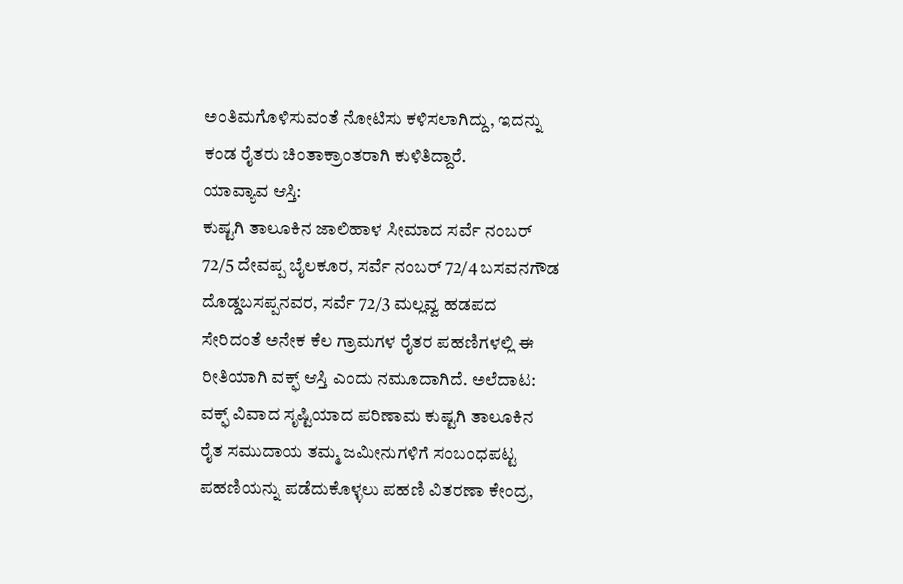ಅಂತಿಮಗೊಳಿಸುವಂತೆ ನೋಟಿಸು ಕಳಿಸಲಾಗಿದ್ದು, ಇದನ್ನು ಕಂಡ ರೈತರು ಚಿಂತಾಕ್ರಾಂತರಾಗಿ ಕುಳಿತಿದ್ದಾರೆ.
ಯಾವ್ಯಾವ ಆಸ್ತಿ:
ಕುಷ್ಟಗಿ ತಾಲೂಕಿನ ಜಾಲಿಹಾಳ ಸೀಮಾದ ಸರ್ವೆ ನಂಬರ್ 72/5 ದೇವಪ್ಪ ಬೈಲಕೂರ, ಸರ್ವೆ ನಂಬರ್ 72/4 ಬಸವನಗೌಡ ದೊಡ್ಡಬಸಪ್ಪನವರ, ಸರ್ವೆ 72/3 ಮಲ್ಲವ್ವ ಹಡಪದ ಸೇರಿದಂತೆ ಅನೇಕ ಕೆಲ ಗ್ರಾಮಗಳ ರೈತರ ಪಹಣಿಗಳಲ್ಲಿ ಈ ರೀತಿಯಾಗಿ ವಕ್ಫ್ ಆಸ್ತಿ ಎಂದು ನಮೂದಾಗಿದೆ. ಅಲೆದಾಟ:
ವಕ್ಫ್ ವಿವಾದ ಸೃಷ್ಟಿಯಾದ ಪರಿಣಾಮ ಕುಷ್ಟಗಿ ತಾಲೂಕಿನ ರೈತ ಸಮುದಾಯ ತಮ್ಮ ಜಮೀನುಗಳಿಗೆ ಸಂಬಂಧಪಟ್ಟ ಪಹಣಿಯನ್ನು ಪಡೆದುಕೊಳ್ಳಲು ಪಹಣಿ ವಿತರಣಾ ಕೇಂದ್ರ,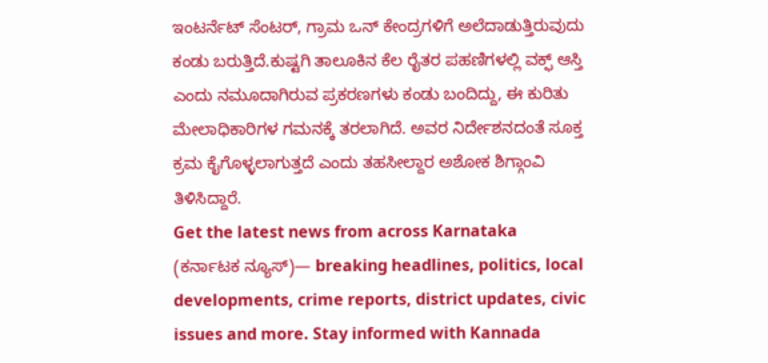ಇಂಟರ್ನೆಟ್ ಸೆಂಟರ್, ಗ್ರಾಮ ಒನ್ ಕೇಂದ್ರಗಳಿಗೆ ಅಲೆದಾಡುತ್ತಿರುವುದು ಕಂಡು ಬರುತ್ತಿದೆ.ಕುಷ್ಟಗಿ ತಾಲೂಕಿನ ಕೆಲ ರೈತರ ಪಹಣಿಗಳಲ್ಲಿ ವಕ್ಫ್ ಆಸ್ತಿ ಎಂದು ನಮೂದಾಗಿರುವ ಪ್ರಕರಣಗಳು ಕಂಡು ಬಂದಿದ್ದು, ಈ ಕುರಿತು ಮೇಲಾಧಿಕಾರಿಗಳ ಗಮನಕ್ಕೆ ತರಲಾಗಿದೆ. ಅವರ ನಿರ್ದೇಶನದಂತೆ ಸೂಕ್ತ ಕ್ರಮ ಕೈಗೊಳ್ಳಲಾಗುತ್ತದೆ ಎಂದು ತಹಸೀಲ್ದಾರ ಅಶೋಕ ಶಿಗ್ಗಾಂವಿ ತಿಳಿಸಿದ್ದಾರೆ.
Get the latest news from across Karnataka (ಕರ್ನಾಟಕ ನ್ಯೂಸ್)— breaking headlines, politics, local developments, crime reports, district updates, civic issues and more. Stay informed with Kannada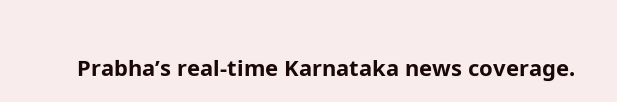Prabha’s real‑time Karnataka news coverage.